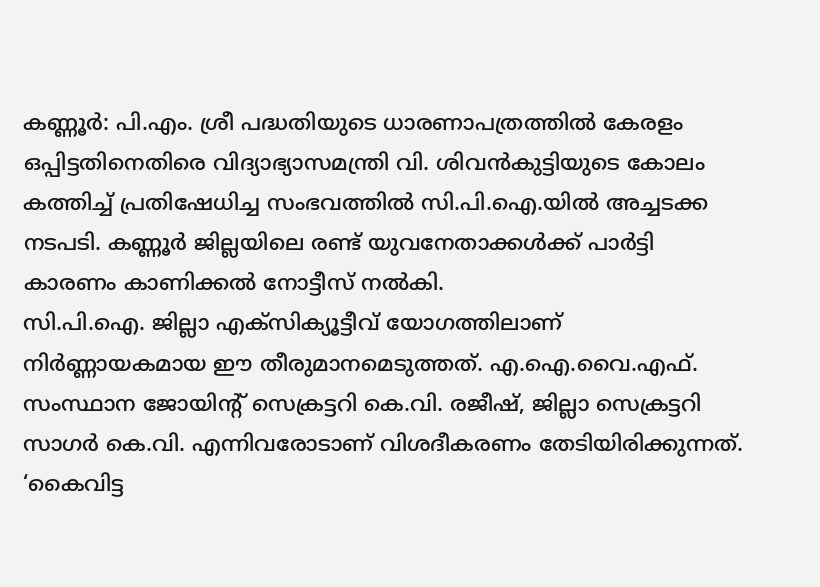കണ്ണൂർ: പി.എം. ശ്രീ പദ്ധതിയുടെ ധാരണാപത്രത്തിൽ കേരളം ഒപ്പിട്ടതിനെതിരെ വിദ്യാഭ്യാസമന്ത്രി വി. ശിവൻകുട്ടിയുടെ കോലം കത്തിച്ച് പ്രതിഷേധിച്ച സംഭവത്തിൽ സി.പി.ഐ.യിൽ അച്ചടക്ക നടപടി. കണ്ണൂർ ജില്ലയിലെ രണ്ട് യുവനേതാക്കൾക്ക് പാർട്ടി കാരണം കാണിക്കൽ നോട്ടീസ് നൽകി.
സി.പി.ഐ. ജില്ലാ എക്സിക്യൂട്ടീവ് യോഗത്തിലാണ് നിർണ്ണായകമായ ഈ തീരുമാനമെടുത്തത്. എ.ഐ.വൈ.എഫ്. സംസ്ഥാന ജോയിന്റ് സെക്രട്ടറി കെ.വി. രജീഷ്, ജില്ലാ സെക്രട്ടറി സാഗർ കെ.വി. എന്നിവരോടാണ് വിശദീകരണം തേടിയിരിക്കുന്നത്. ‘കൈവിട്ട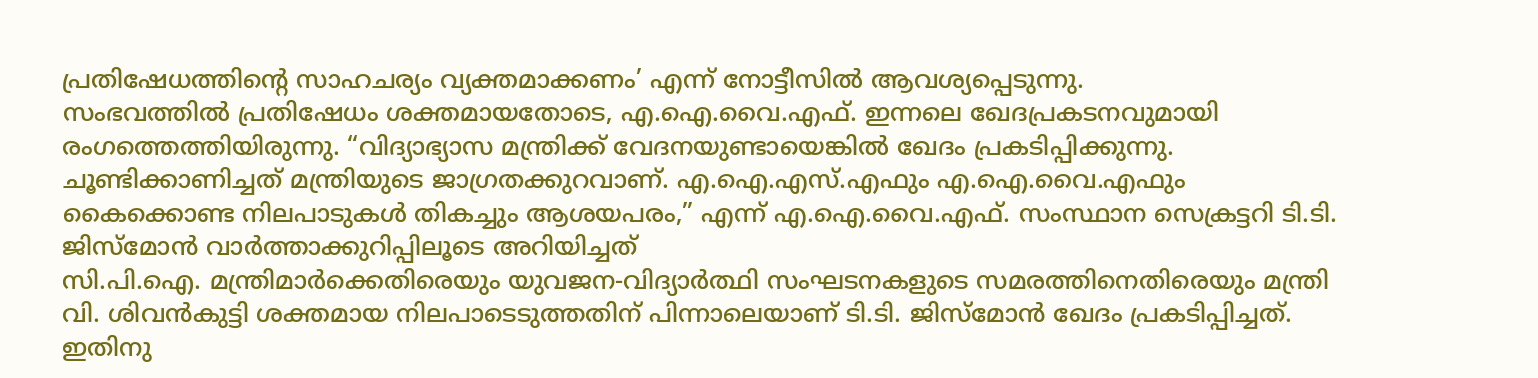പ്രതിഷേധത്തിൻ്റെ സാഹചര്യം വ്യക്തമാക്കണം’ എന്ന് നോട്ടീസിൽ ആവശ്യപ്പെടുന്നു.
സംഭവത്തിൽ പ്രതിഷേധം ശക്തമായതോടെ, എ.ഐ.വൈ.എഫ്. ഇന്നലെ ഖേദപ്രകടനവുമായി രംഗത്തെത്തിയിരുന്നു. “വിദ്യാഭ്യാസ മന്ത്രിക്ക് വേദനയുണ്ടായെങ്കിൽ ഖേദം പ്രകടിപ്പിക്കുന്നു. ചൂണ്ടിക്കാണിച്ചത് മന്ത്രിയുടെ ജാഗ്രതക്കുറവാണ്. എ.ഐ.എസ്.എഫും എ.ഐ.വൈ.എഫും കൈക്കൊണ്ട നിലപാടുകൾ തികച്ചും ആശയപരം,” എന്ന് എ.ഐ.വൈ.എഫ്. സംസ്ഥാന സെക്രട്ടറി ടി.ടി. ജിസ്മോൻ വാർത്താക്കുറിപ്പിലൂടെ അറിയിച്ചത്
സി.പി.ഐ. മന്ത്രിമാർക്കെതിരെയും യുവജന-വിദ്യാർത്ഥി സംഘടനകളുടെ സമരത്തിനെതിരെയും മന്ത്രി വി. ശിവൻകുട്ടി ശക്തമായ നിലപാടെടുത്തതിന് പിന്നാലെയാണ് ടി.ടി. ജിസ്മോൻ ഖേദം പ്രകടിപ്പിച്ചത്. ഇതിനു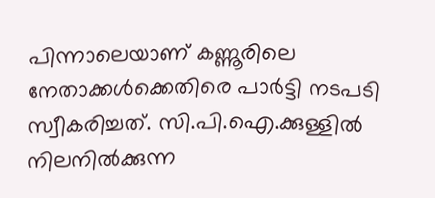പിന്നാലെയാണ് കണ്ണൂരിലെ നേതാക്കൾക്കെതിരെ പാർട്ടി നടപടി സ്വീകരിച്ചത്. സി.പി.ഐ.ക്കുള്ളിൽ നിലനിൽക്കുന്ന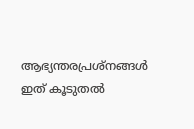ആഭ്യന്തരപ്രശ്നങ്ങൾ ഇത് കൂടുതൽ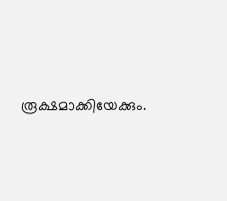രൂക്ഷമാക്കിയേക്കും.